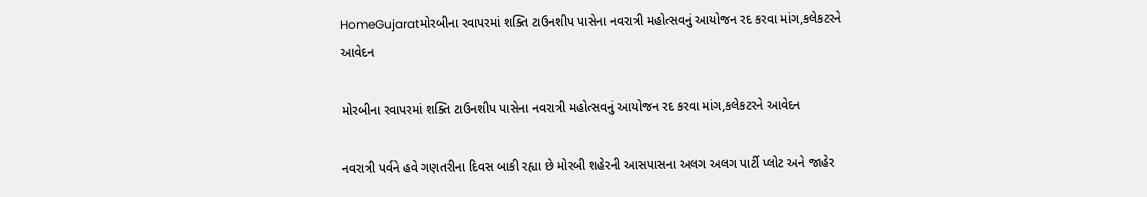HomeGujaratમોરબીના રવાપરમાં શક્તિ ટાઉનશીપ પાસેના નવરાત્રી મહોત્સવનું આયોજન રદ કરવા માંગ,કલેકટરને આવેદન

મોરબીના રવાપરમાં શક્તિ ટાઉનશીપ પાસેના નવરાત્રી મહોત્સવનું આયોજન રદ કરવા માંગ,કલેકટરને આવેદન

નવરાત્રી પર્વને હવે ગણતરીના દિવસ બાકી રહ્યા છે મોરબી શહેરની આસપાસના અલગ અલગ પાર્ટી પ્લોટ અને જાહેર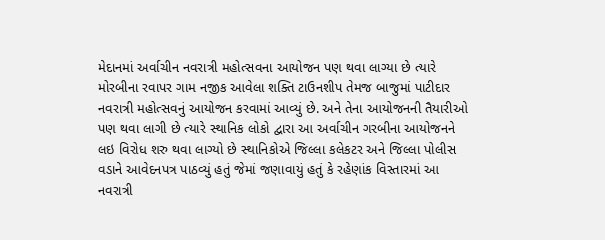મેદાનમાં અર્વાચીન નવરાત્રી મહોત્સવના આયોજન પણ થવા લાગ્યા છે ત્યારે મોરબીના રવાપર ગામ નજીક આવેલા શક્તિ ટાઉનશીપ તેમજ બાજુમાં પાટીદાર નવરાત્રી મહોત્સવનું આયોજન કરવામાં આવ્યું છે. અને તેના આયોજનની તૈયારીઓ પણ થવા લાગી છે ત્યારે સ્થાનિક લોકો દ્વારા આ અર્વાચીન ગરબીના આયોજનને લઇ વિરોધ શરુ થવા લાગ્યો છે સ્થાનિકોએ જિલ્લા કલેકટર અને જિલ્લા પોલીસ વડાને આવેદનપત્ર પાઠવ્યું હતું જેમાં જણાવાયું હતું કે રહેણાંક વિસ્તારમાં આ નવરાત્રી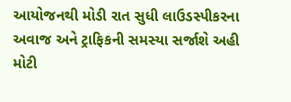આયોજનથી મોડી રાત સુધી લાઉડસ્પીકરના અવાજ અને ટ્રાફિકની સમસ્યા સર્જાશે અહી મોટી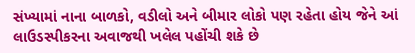સંખ્યામાં નાના બાળકો, વડીલો અને બીમાર લોકો પણ રહેતા હોય જેને આં લાઉડસ્પીકરના અવાજથી ખલેલ પહોંચી શકે છે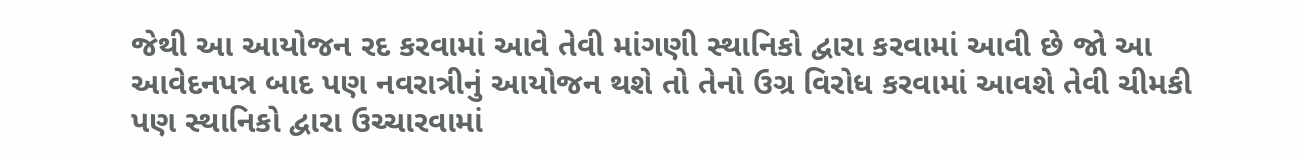જેથી આ આયોજન રદ કરવામાં આવે તેવી માંગણી સ્થાનિકો દ્વારા કરવામાં આવી છે જો આ આવેદનપત્ર બાદ પણ નવરાત્રીનું આયોજન થશે તો તેનો ઉગ્ર વિરોધ કરવામાં આવશે તેવી ચીમકી પણ સ્થાનિકો દ્વારા ઉચ્ચારવામાં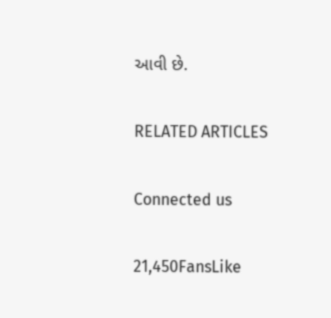આવી છે.

RELATED ARTICLES

Connected us

21,450FansLike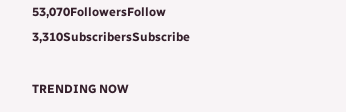53,070FollowersFollow
3,310SubscribersSubscribe

TRENDING NOW